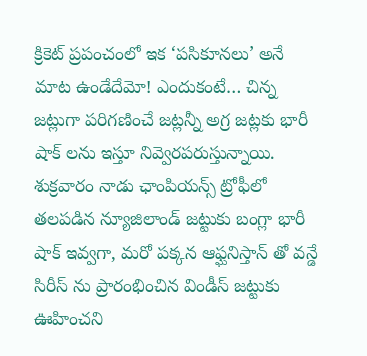క్రికెట్ ప్రపంచంలో ఇక ‘పసికూనలు’ అనే మాట ఉండేదేమో! ఎందుకంటే… చిన్న జట్లుగా పరిగణించే జట్లన్నీ అగ్ర జట్లకు భారీ షాక్ లను ఇస్తూ నివ్వెరపరుస్తున్నాయి. శుక్రవారం నాడు ఛాంపియన్స్ ట్రోఫీలో తలపడిన న్యూజిలాండ్ జట్టుకు బంగ్లా భారీ షాక్ ఇవ్వగా, మరో పక్కన ఆఫ్ఘనిస్తాన్ తో వన్డే సిరీస్ ను ప్రారంభించిన విండీస్ జట్టుకు ఊహించని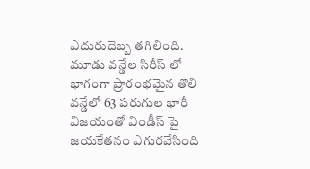ఎదురుదెబ్బ తగిలింది.
మూడు వన్డేల సిరీస్ లో భాగంగా ప్రారంభమైన తొలి వన్డేలో 63 పరుగుల భారీ విజయంతో విండీస్ పై జయకేతనం ఎగురవేసింది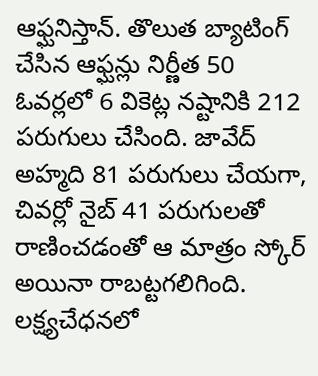ఆఫ్ఘనిస్తాన్. తొలుత బ్యాటింగ్ చేసిన ఆఫ్ఘన్లు నిర్ణీత 50 ఓవర్లలో 6 వికెట్ల నష్టానికి 212 పరుగులు చేసింది. జావేద్ అహ్మది 81 పరుగులు చేయగా, చివర్లో నైబ్ 41 పరుగులతో రాణించడంతో ఆ మాత్రం స్కోర్ అయినా రాబట్టగలిగింది. లక్ష్యచేధనలో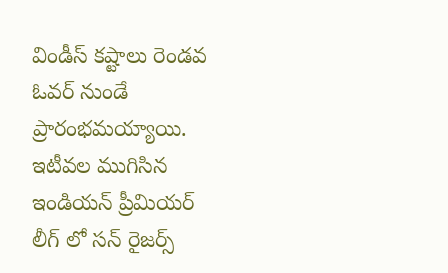విండీస్ కష్టాలు రెండవ ఓవర్ నుండే ప్రారంభమయ్యాయి.
ఇటీవల ముగిసిన ఇండియన్ ప్రీమియర్ లీగ్ లో సన్ రైజర్స్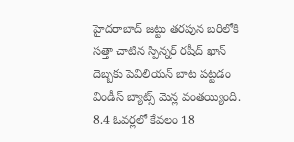హైదరాబాద్ జట్టు తరపున బరిలోకి సత్తా చాటిన స్పిన్నర్ రషీద్ ఖాన్ దెబ్బకు పెవిలియన్ బాట పట్టడం విండీస్ బ్యాట్స్ మెన్ల వంతయ్యింది. 8.4 ఓవర్లలో కేవలం 18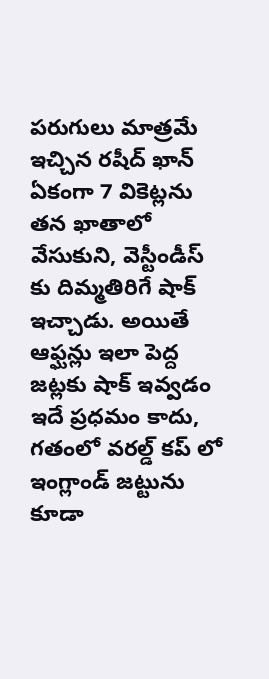పరుగులు మాత్రమే ఇచ్చిన రషీద్ ఖాన్ ఏకంగా 7 వికెట్లను తన ఖాతాలో వేసుకుని, వెస్టీండీస్ కు దిమ్మతిరిగే షాక్ ఇచ్చాడు. అయితే ఆఫ్ఘన్లు ఇలా పెద్ద జట్లకు షాక్ ఇవ్వడం ఇదే ప్రధమం కాదు, గతంలో వరల్డ్ కప్ లో ఇంగ్లాండ్ జట్టును కూడా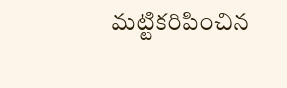మట్టికరిపించిన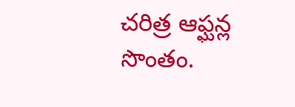చరిత్ర ఆఫ్ఘన్ల సొంతం.